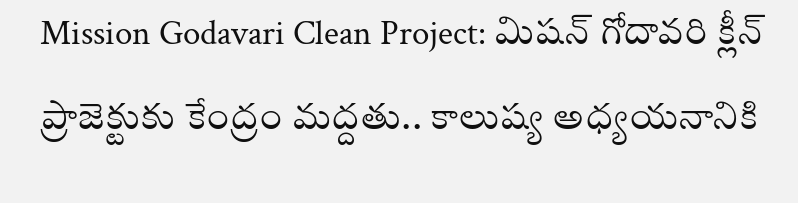Mission Godavari Clean Project: మిషన్ గోదావరి క్లీన్ ప్రాజెక్టుకు కేంద్రం మద్దతు.. కాలుష్య అధ్యయనానికి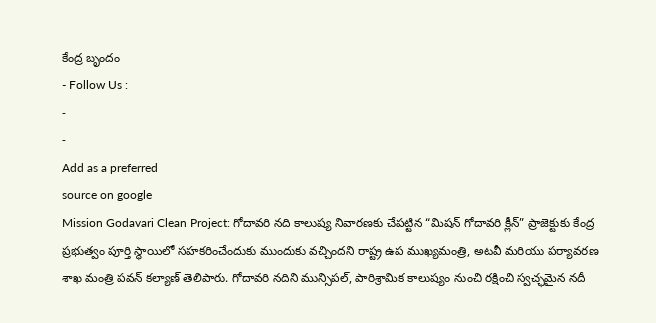కేంద్ర బృందం
- Follow Us :
-
-
Add as a preferred
source on google
Mission Godavari Clean Project: గోదావరి నది కాలుష్య నివారణకు చేపట్టిన “మిషన్ గోదావరి క్లీన్” ప్రాజెక్టుకు కేంద్ర ప్రభుత్వం పూర్తి స్థాయిలో సహకరించేందుకు ముందుకు వచ్చిందని రాష్ట్ర ఉప ముఖ్యమంత్రి, అటవీ మరియు పర్యావరణ శాఖ మంత్రి పవన్ కల్యాణ్ తెలిపారు. గోదావరి నదిని మున్సిపల్, పారిశ్రామిక కాలుష్యం నుంచి రక్షించి స్వచ్ఛమైన నదీ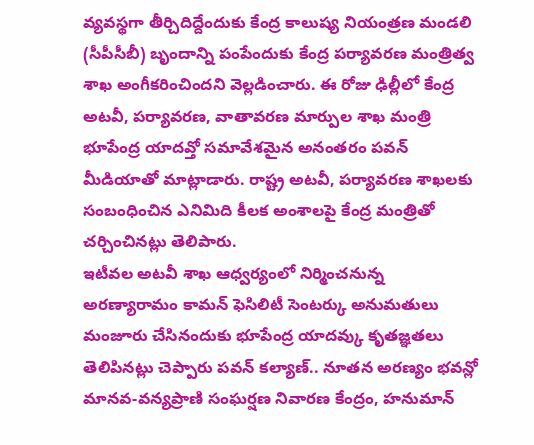వ్యవస్థగా తీర్చిదిద్దేందుకు కేంద్ర కాలుష్య నియంత్రణ మండలి (సీపీసీబీ) బృందాన్ని పంపేందుకు కేంద్ర పర్యావరణ మంత్రిత్వ శాఖ అంగీకరించిందని వెల్లడించారు. ఈ రోజు ఢిల్లీలో కేంద్ర అటవీ, పర్యావరణ, వాతావరణ మార్పుల శాఖ మంత్రి భూపేంద్ర యాదవ్తో సమావేశమైన అనంతరం పవన్ మీడియాతో మాట్లాడారు. రాష్ట్ర అటవీ, పర్యావరణ శాఖలకు సంబంధించిన ఎనిమిది కీలక అంశాలపై కేంద్ర మంత్రితో చర్చించినట్లు తెలిపారు.
ఇటీవల అటవీ శాఖ ఆధ్వర్యంలో నిర్మించనున్న అరణ్యారామం కామన్ ఫెసిలిటీ సెంటర్కు అనుమతులు మంజూరు చేసినందుకు భూపేంద్ర యాదవ్కు కృతజ్ఞతలు తెలిపినట్లు చెప్పారు పవన్ కల్యాణ్.. నూతన అరణ్యం భవన్లో మానవ-వన్యప్రాణి సంఘర్షణ నివారణ కేంద్రం, హనుమాన్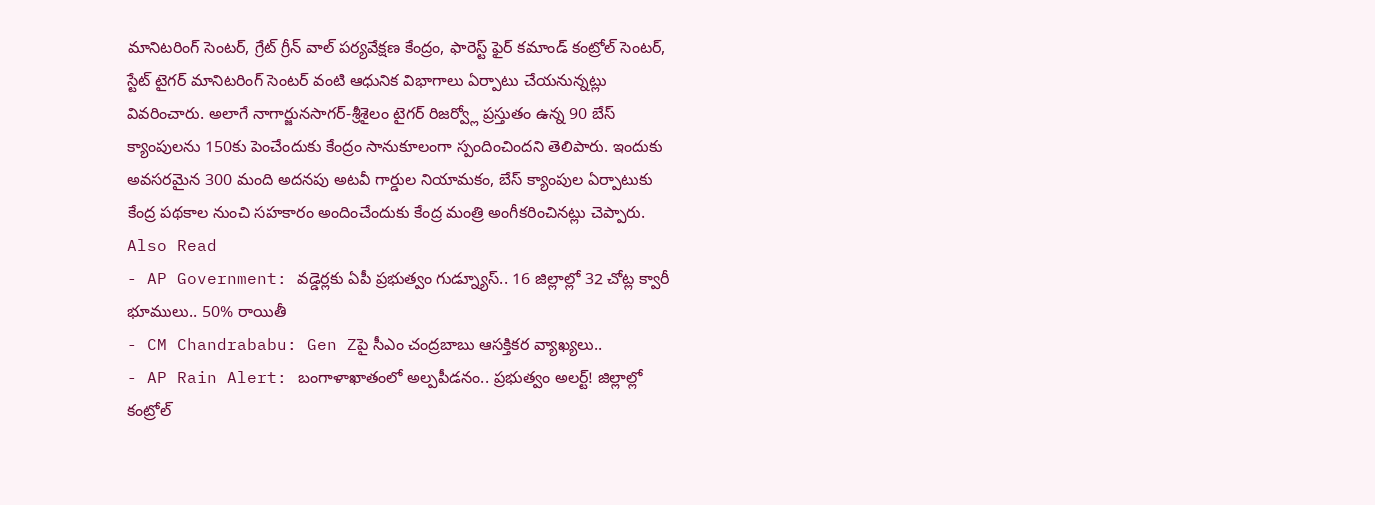మానిటరింగ్ సెంటర్, గ్రేట్ గ్రీన్ వాల్ పర్యవేక్షణ కేంద్రం, ఫారెస్ట్ ఫైర్ కమాండ్ కంట్రోల్ సెంటర్, స్టేట్ టైగర్ మానిటరింగ్ సెంటర్ వంటి ఆధునిక విభాగాలు ఏర్పాటు చేయనున్నట్లు వివరించారు. అలాగే నాగార్జునసాగర్-శ్రీశైలం టైగర్ రిజర్వ్లో ప్రస్తుతం ఉన్న 90 బేస్ క్యాంపులను 150కు పెంచేందుకు కేంద్రం సానుకూలంగా స్పందించిందని తెలిపారు. ఇందుకు అవసరమైన 300 మంది అదనపు అటవీ గార్డుల నియామకం, బేస్ క్యాంపుల ఏర్పాటుకు కేంద్ర పథకాల నుంచి సహకారం అందించేందుకు కేంద్ర మంత్రి అంగీకరించినట్లు చెప్పారు.
Also Read
- AP Government: వడ్డెర్లకు ఏపీ ప్రభుత్వం గుడ్న్యూస్.. 16 జిల్లాల్లో 32 చోట్ల క్వారీ భూములు.. 50% రాయితీ
- CM Chandrababu: Gen Zపై సీఎం చంద్రబాబు ఆసక్తికర వ్యాఖ్యలు..
- AP Rain Alert: బంగాళాఖాతంలో అల్పపీడనం.. ప్రభుత్వం అలర్ట్! జిల్లాల్లో కంట్రోల్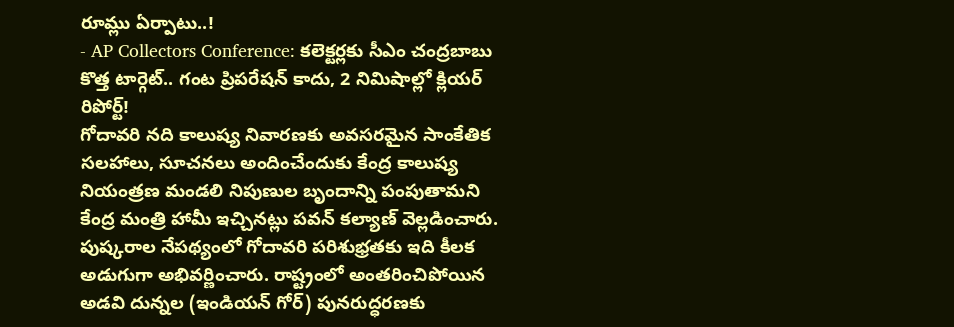రూమ్లు ఏర్పాటు..!
- AP Collectors Conference: కలెక్టర్లకు సీఎం చంద్రబాబు కొత్త టార్గెట్.. గంట ప్రిపరేషన్ కాదు, 2 నిమిషాల్లో క్లియర్ రిపోర్ట్!
గోదావరి నది కాలుష్య నివారణకు అవసరమైన సాంకేతిక సలహాలు, సూచనలు అందించేందుకు కేంద్ర కాలుష్య నియంత్రణ మండలి నిపుణుల బృందాన్ని పంపుతామని కేంద్ర మంత్రి హామీ ఇచ్చినట్లు పవన్ కల్యాణ్ వెల్లడించారు. పుష్కరాల నేపథ్యంలో గోదావరి పరిశుభ్రతకు ఇది కీలక అడుగుగా అభివర్ణించారు. రాష్ట్రంలో అంతరించిపోయిన అడవి దున్నల (ఇండియన్ గోర్) పునరుద్ధరణకు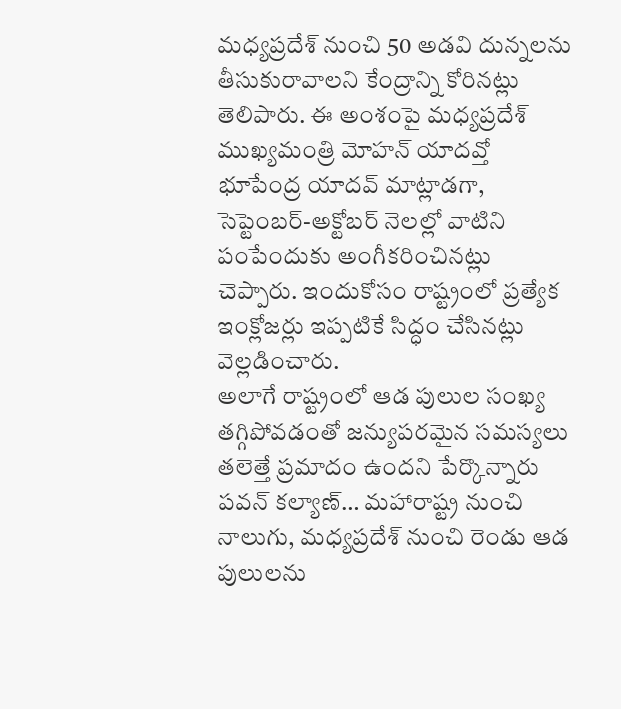మధ్యప్రదేశ్ నుంచి 50 అడవి దున్నలను తీసుకురావాలని కేంద్రాన్ని కోరినట్లు తెలిపారు. ఈ అంశంపై మధ్యప్రదేశ్ ముఖ్యమంత్రి మోహన్ యాదవ్తో భూపేంద్ర యాదవ్ మాట్లాడగా, సెప్టెంబర్-అక్టోబర్ నెలల్లో వాటిని పంపేందుకు అంగీకరించినట్లు చెప్పారు. ఇందుకోసం రాష్ట్రంలో ప్రత్యేక ఇంక్లోజర్లు ఇప్పటికే సిద్ధం చేసినట్లు వెల్లడించారు.
అలాగే రాష్ట్రంలో ఆడ పులుల సంఖ్య తగ్గిపోవడంతో జన్యుపరమైన సమస్యలు తలెత్తే ప్రమాదం ఉందని పేర్కొన్నారు పవన్ కల్యాణ్… మహారాష్ట్ర నుంచి నాలుగు, మధ్యప్రదేశ్ నుంచి రెండు ఆడ పులులను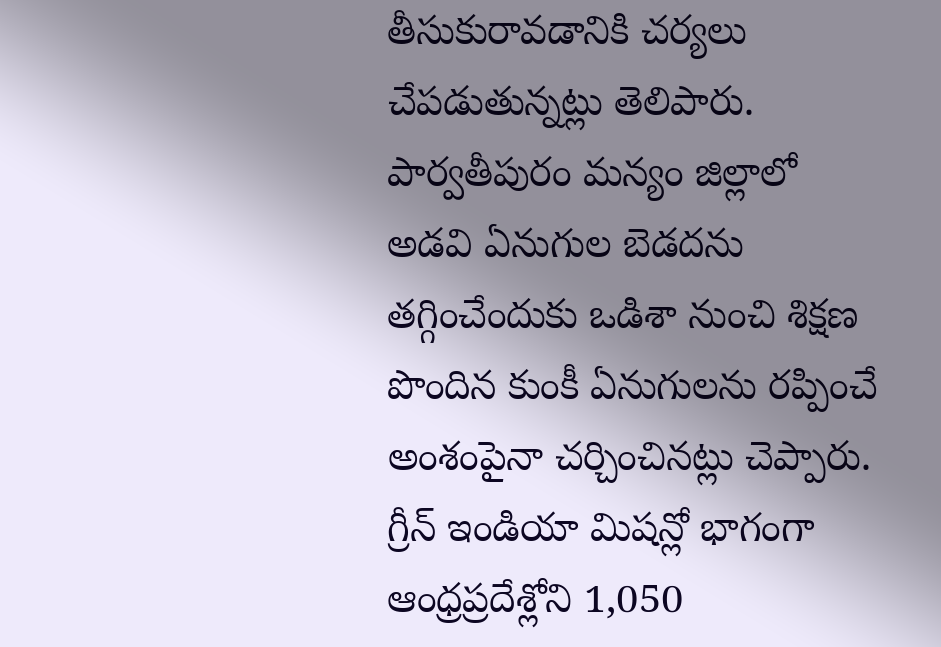తీసుకురావడానికి చర్యలు చేపడుతున్నట్లు తెలిపారు. పార్వతీపురం మన్యం జిల్లాలో అడవి ఏనుగుల బెడదను తగ్గించేందుకు ఒడిశా నుంచి శిక్షణ పొందిన కుంకీ ఏనుగులను రప్పించే అంశంపైనా చర్చించినట్లు చెప్పారు. గ్రీన్ ఇండియా మిషన్లో భాగంగా ఆంధ్రప్రదేశ్లోని 1,050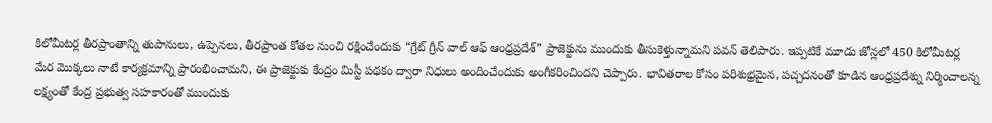కిలోమీటర్ల తీరప్రాంతాన్ని తుపానులు, ఉప్పెనలు, తీరప్రాంత కోతల నుంచి రక్షించేందుకు “గ్రేట్ గ్రీన్ వాల్ ఆఫ్ ఆంధ్రప్రదేశ్” ప్రాజెక్టును ముందుకు తీసుకెళ్తున్నామని పవన్ తెలిపారు. ఇప్పటికే మూడు జోన్లలో 450 కిలోమీటర్ల మేర మొక్కలు నాటే కార్యక్రమాన్ని ప్రారంభించామని, ఈ ప్రాజెక్టుకు కేంద్రం మిస్టీ పథకం ద్వారా నిధులు అందించేందుకు అంగీకరించిందని చెప్పారు. భావితరాల కోసం పరిశుభ్రమైన, పచ్చదనంతో కూడిన ఆంధ్రప్రదేశ్ను నిర్మించాలన్న లక్ష్యంతో కేంద్ర ప్రభుత్వ సహకారంతో ముందుకు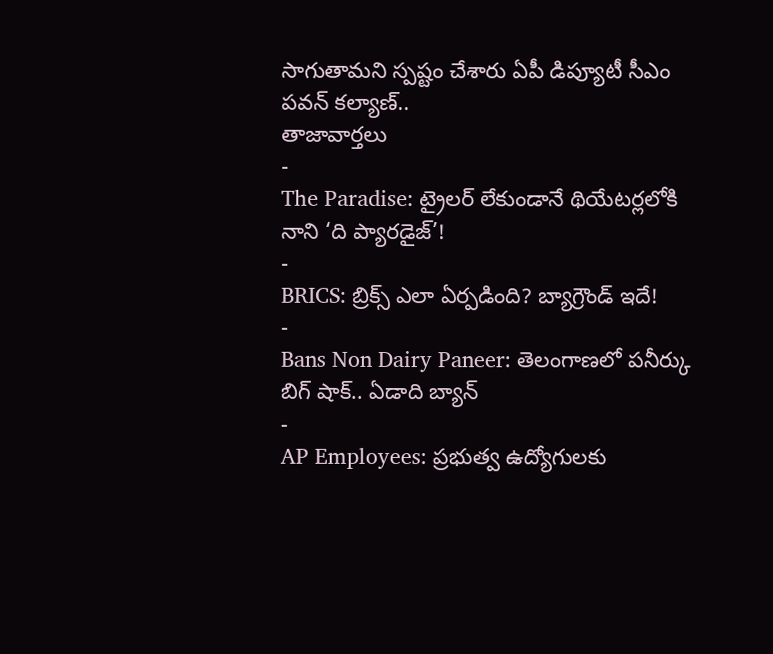సాగుతామని స్పష్టం చేశారు ఏపీ డిప్యూటీ సీఎం పవన్ కల్యాణ్..
తాజావార్తలు
-
The Paradise: ట్రైలర్ లేకుండానే థియేటర్లలోకి నాని ‘ది ప్యారడైజ్’!
-
BRICS: బ్రిక్స్ ఎలా ఏర్పడింది? బ్యాగ్రౌండ్ ఇదే!
-
Bans Non Dairy Paneer: తెలంగాణలో పనీర్కు బిగ్ షాక్.. ఏడాది బ్యాన్
-
AP Employees: ప్రభుత్వ ఉద్యోగులకు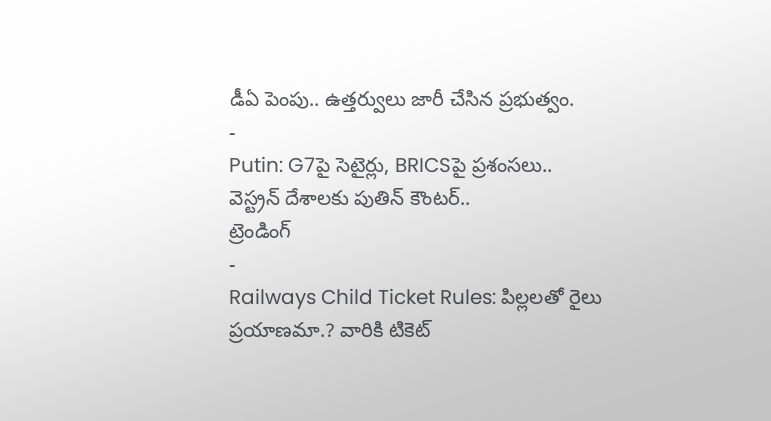డీఏ పెంపు.. ఉత్తర్వులు జారీ చేసిన ప్రభుత్వం.
-
Putin: G7పై సెటైర్లు, BRICSపై ప్రశంసలు.. వెస్ట్రన్ దేశాలకు పుతిన్ కౌంటర్..
ట్రెండింగ్
-
Railways Child Ticket Rules: పిల్లలతో రైలు ప్రయాణమా.? వారికి టికెట్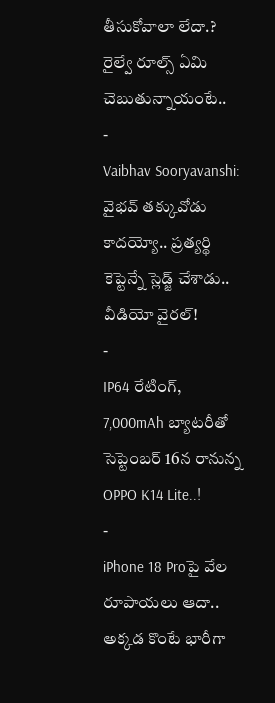తీసుకోవాలా లేదా.? రైల్వే రూల్స్ ఏమి చెబుతున్నాయంటే..
-
Vaibhav Sooryavanshi: వైభవ్ తక్కువోడు కాదయ్యో.. ప్రత్యర్థి కెప్టెన్నే స్లెడ్జ్ చేశాడు.. వీడియో వైరల్!
-
IP64 రేటింగ్, 7,000mAh బ్యాటరీతో సెప్టెంబర్ 16న రానున్న OPPO K14 Lite..!
-
iPhone 18 Proపై వేల రూపాయలు ఆదా.. అక్కడ కొంటే భారీగా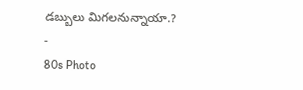డబ్బులు మిగలనున్నాయా.?
-
80s Photo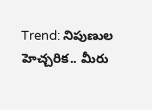Trend: నిపుణుల హెచ్చరిక.. మీరు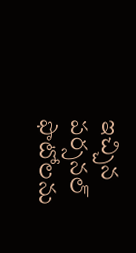ఇచ్చిన పర్సనల్ ఫొటోలను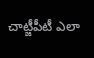చాట్జీపీటీ ఎలా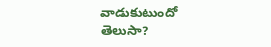వాడుకుటుందో తెలుసా?